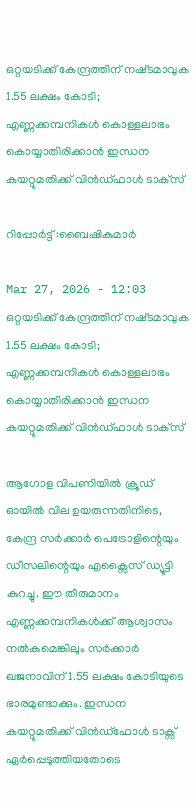ഒറ്റയടിക്ക് കേന്ദ്രത്തിന് നഷ്‌ടമാവുക 1.55 ലക്ഷം കോടി; എണ്ണക്കമ്പനികൾ കൊള്ളലാഭം കൊയ്യാതിരിക്കാൻ ഇന്ധന കയറ്റുമതിക്ക് വിൻഡ്‌ഫാൾ ടാക്‌സ്

റിപ്പോർട്ട് :ബൈഷികുമാർ

Mar 27, 2026 - 12:03
ഒറ്റയടിക്ക് കേന്ദ്രത്തിന് നഷ്‌ടമാവുക 1.55 ലക്ഷം കോടി; എണ്ണക്കമ്പനികൾ കൊള്ളലാഭം കൊയ്യാതിരിക്കാൻ ഇന്ധന കയറ്റുമതിക്ക് വിൻഡ്‌ഫാൾ ടാക്‌സ്

ആഗോള വിപണിയിൽ ക്രൂഡ് ഓയിൽ വില ഉയരുന്നതിനിടെ, കേന്ദ്ര സർക്കാർ പെട്രോളിന്റെയും ഡീസലിന്റെയും എക്സൈസ് ഡ്യൂട്ടി കുറച്ചു. ഈ തീരുമാനം എണ്ണക്കമ്പനികൾക്ക് ആശ്വാസം നൽകുമെങ്കിലും സർക്കാർ ഖജനാവിന് 1.55 ലക്ഷം കോടിയുടെ ഭാരമുണ്ടാക്കും. ഇന്ധന കയറ്റുമതിക്ക് വിൻഡ്ഫോൾ ടാക്സ് ഏർപ്പെടുത്തിയതോടെ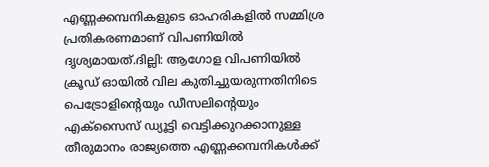എണ്ണക്കമ്പനികളുടെ ഓഹരികളിൽ സമ്മിശ്ര പ്രതികരണമാണ് വിപണിയിൽ ദൃശ്യമായത്.ദില്ലി: ആഗോള വിപണിയില്‍ ക്രൂഡ് ഓയില്‍ വില കുതിച്ചുയരുന്നതിനിടെ പെട്രോളിന്റെയും ഡീസലിന്റെയും എക്‌സൈസ് ഡ്യൂട്ടി വെട്ടിക്കുറക്കാനുള്ള തീരുമാനം രാജ്യത്തെ എണ്ണക്കമ്പനികള്‍ക്ക്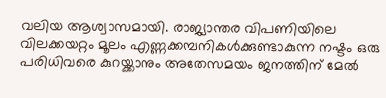വലിയ ആശ്വാസമായി. രാജ്യാന്തര വിപണിയിലെ വിലക്കയറ്റം മൂലം എണ്ണക്കമ്പനികള്‍ക്കുണ്ടാകുന്ന നഷ്ടം ഒരു പരിധിവരെ കുറയ്ക്കാനും അതേസമയം ജനത്തിന് മേൽ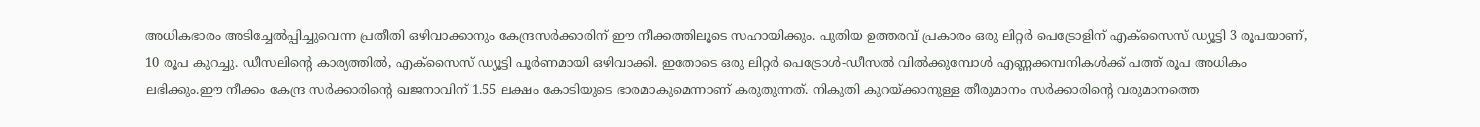അധികഭാരം അടിച്ചേൽപ്പിച്ചുവെന്ന പ്രതീതി ഒഴിവാക്കാനും കേന്ദ്രസർക്കാരിന് ഈ നീക്കത്തിലൂടെ സഹായിക്കും. പുതിയ ഉത്തരവ് പ്രകാരം ഒരു ലിറ്റർ പെട്രോളിന് എക്‌സൈസ് ഡ്യൂട്ടി 3 രൂപയാണ്, 10 രൂപ കുറച്ചു. ഡീസലിന്റെ കാര്യത്തിൽ, എക്‌സൈസ് ഡ്യൂട്ടി പൂർണമായി ഒഴിവാക്കി. ഇതോടെ ഒരു ലിറ്റർ പെട്രോൾ-ഡീസൽ വിൽക്കുമ്പോൾ എണ്ണക്കമ്പനികൾക്ക് പത്ത് രൂപ അധികം ലഭിക്കും.ഈ നീക്കം കേന്ദ്ര സർക്കാരിൻ്റെ ഖജനാവിന് 1.55 ലക്ഷം കോടിയുടെ ഭാരമാകുമെന്നാണ് കരുതുന്നത്. നികുതി കുറയ്ക്കാനുള്ള തീരുമാനം സര്‍ക്കാരിന്റെ വരുമാനത്തെ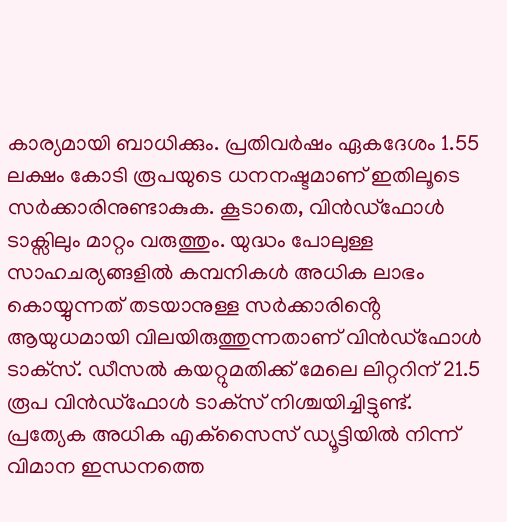കാര്യമായി ബാധിക്കും. പ്രതിവര്‍ഷം ഏകദേശം 1.55 ലക്ഷം കോടി രൂപയുടെ ധനനഷ്ടമാണ് ഇതിലൂടെ സര്‍ക്കാരിനുണ്ടാകുക. കൂടാതെ, വിൻഡ്ഫോൾ ടാക്സിലും മാറ്റം വരുത്തും. യുദ്ധം പോലുള്ള സാഹചര്യങ്ങളിൽ കമ്പനികൾ അധിക ലാഭം കൊയ്യുന്നത് തടയാനുള്ള സർക്കാരിൻ്റെ ആയുധമായി വിലയിരുത്തുന്നതാണ് വിൻഡ്ഫോൾ ടാക്‌സ്. ഡീസല്‍ കയറ്റുമതിക്ക് മേലെ ലിറ്ററിന് 21.5 രൂപ വിൻഡ്ഫോൾ ടാക്‌സ് നിശ്ചയിച്ചിട്ടുണ്ട്. പ്രത്യേക അധിക എക്‌സൈസ് ഡ്യൂട്ടിയില്‍ നിന്ന് വിമാന ഇന്ധനത്തെ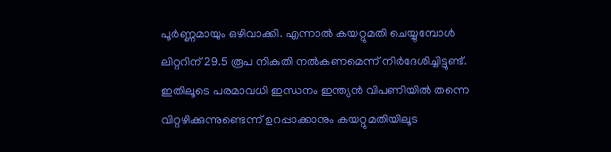പൂര്‍ണ്ണമായും ഒഴിവാക്കി. എന്നാല്‍ കയറ്റുമതി ചെയ്യുമ്പോള്‍ ലിറ്ററിന് 29.5 രൂപ നികുതി നല്‍കണമെന്ന് നിർദേശിച്ചിട്ടുണ്ട്. ഇതിലൂടെ പരമാവധി ഇന്ധനം ഇന്ത്യൻ വിപണിയിൽ തന്നെ വിറ്റഴിക്കുന്നുണ്ടെന്ന് ഉറപ്പാക്കാനും കയറ്റുമതിയിലൂട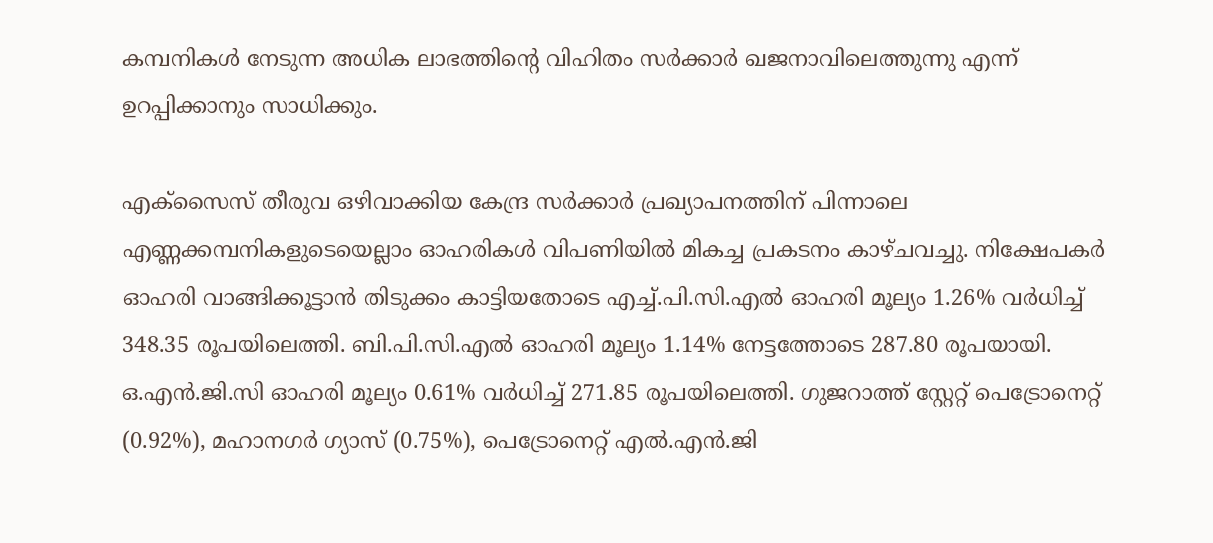കമ്പനികൾ നേടുന്ന അധിക ലാഭത്തിൻ്റെ വിഹിതം സർക്കാർ ഖജനാവിലെത്തുന്നു എന്ന് ഉറപ്പിക്കാനും സാധിക്കും.

എക്സൈസ് തീരുവ ഒഴിവാക്കിയ കേന്ദ്ര സർക്കാർ പ്രഖ്യാപനത്തിന് പിന്നാലെ എണ്ണക്കമ്പനികളുടെയെല്ലാം ഓഹരികൾ വിപണിയിൽ മികച്ച പ്രകടനം കാഴ്‌ചവച്ചു. നിക്ഷേപകർ ഓഹരി വാങ്ങിക്കൂട്ടാൻ തിടുക്കം കാട്ടിയതോടെ എച്ച്.പി.സി.എല്‍ ഓഹരി മൂല്യം 1.26% വര്‍ധിച്ച് 348.35 രൂപയിലെത്തി. ബി.പി.സി.എല്‍ ഓഹരി മൂല്യം 1.14% നേട്ടത്തോടെ 287.80 രൂപയായി. ഒ.എൻ.ജി.സി ഓഹരി മൂല്യം 0.61% വര്‍ധിച്ച് 271.85 രൂപയിലെത്തി. ഗുജറാത്ത് സ്റ്റേറ്റ് പെട്രോനെറ്റ് (0.92%), മഹാനഗര്‍ ഗ്യാസ് (0.75%), പെട്രോനെറ്റ് എല്‍.എന്‍.ജി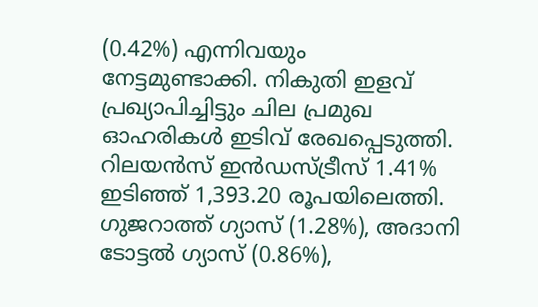(0.42%) എന്നിവയും നേട്ടമുണ്ടാക്കി. നികുതി ഇളവ് പ്രഖ്യാപിച്ചിട്ടും ചില പ്രമുഖ ഓഹരികള്‍ ഇടിവ് രേഖപ്പെടുത്തി. റിലയന്‍സ് ഇന്‍ഡസ്ട്രീസ് 1.41% ഇടിഞ്ഞ് 1,393.20 രൂപയിലെത്തി. ഗുജറാത്ത് ഗ്യാസ് (1.28%), അദാനി ടോട്ടല്‍ ഗ്യാസ് (0.86%),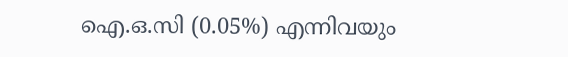ഐ.ഒ.സി (0.05%) എന്നിവയും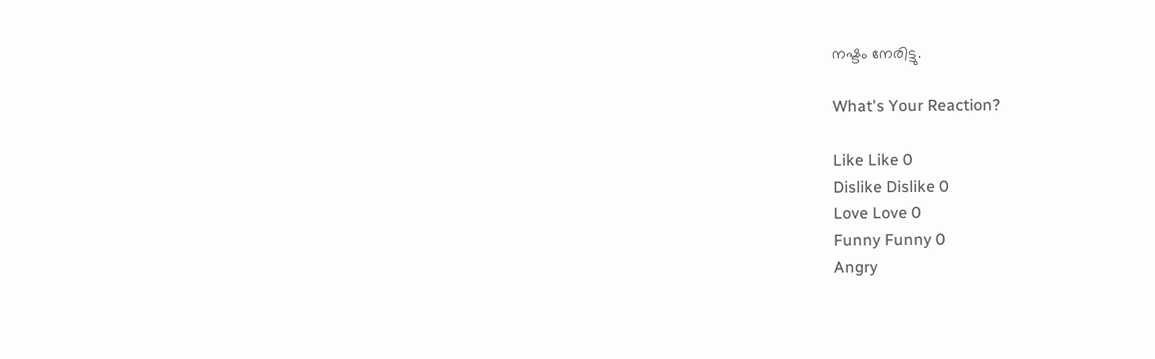നഷ്ടം നേരിട്ടു.

What's Your Reaction?

Like Like 0
Dislike Dislike 0
Love Love 0
Funny Funny 0
Angry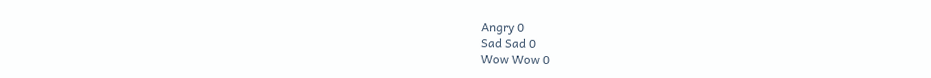Angry 0
Sad Sad 0
Wow Wow 0